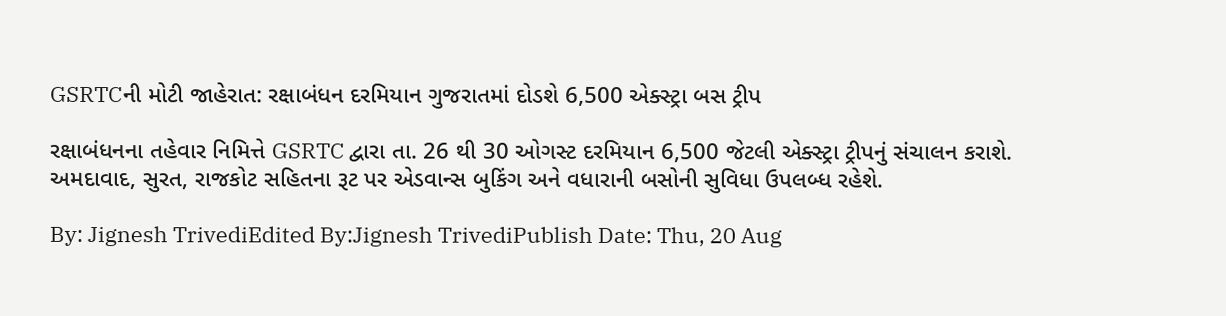GSRTCની મોટી જાહેરાત: રક્ષાબંધન દરમિયાન ગુજરાતમાં દોડશે 6,500 એક્સ્ટ્રા બસ ટ્રીપ

રક્ષાબંધનના તહેવાર નિમિત્તે GSRTC દ્વારા તા. 26 થી 30 ઓગસ્ટ દરમિયાન 6,500 જેટલી એક્સ્ટ્રા ટ્રીપનું સંચાલન કરાશે. અમદાવાદ, સુરત, રાજકોટ સહિતના રૂટ પર એડવાન્સ બુકિંગ અને વધારાની બસોની સુવિધા ઉપલબ્ધ રહેશે.

By: Jignesh TrivediEdited By:Jignesh TrivediPublish Date: Thu, 20 Aug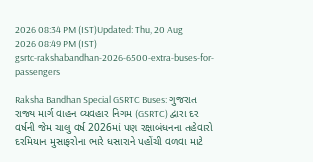2026 08:34 PM (IST)Updated: Thu, 20 Aug 2026 08:49 PM (IST)
gsrtc-rakshabandhan-2026-6500-extra-buses-for-passengers

Raksha Bandhan Special GSRTC Buses: ગુજરાત રાજ્ય માર્ગ વાહન વ્યવહાર નિગમ (GSRTC) દ્વારા દર વર્ષની જેમ ચાલુ વર્ષ 2026માં પણ રક્ષાબંધનના તહેવારો દરમિયાન મુસાફરોના ભારે ધસારાને પહોંચી વળવા માટે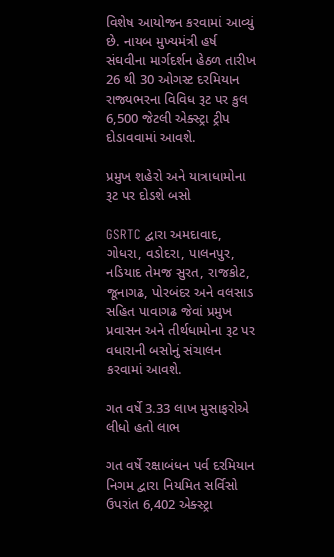વિશેષ આયોજન કરવામાં આવ્યું છે. નાયબ મુખ્યમંત્રી હર્ષ સંઘવીના માર્ગદર્શન હેઠળ તારીખ 26 થી 30 ઓગસ્ટ દરમિયાન રાજ્યભરના વિવિધ રૂટ પર કુલ 6,500 જેટલી એક્સ્ટ્રા ટ્રીપ દોડાવવામાં આવશે.

પ્રમુખ શહેરો અને યાત્રાધામોના રૂટ પર દોડશે બસો

GSRTC દ્વારા અમદાવાદ, ગોધરા, વડોદરા, પાલનપુર, નડિયાદ તેમજ સુરત, રાજકોટ, જૂનાગઢ, પોરબંદર અને વલસાડ સહિત પાવાગઢ જેવાં પ્રમુખ પ્રવાસન અને તીર્થધામોના રૂટ પર વધારાની બસોનું સંચાલન કરવામાં આવશે.

ગત વર્ષે 3.33 લાખ મુસાફરોએ લીધો હતો લાભ

ગત વર્ષે રક્ષાબંધન પર્વ દરમિયાન નિગમ દ્વારા નિયમિત સર્વિસો ઉપરાંત 6,402 એક્સ્ટ્રા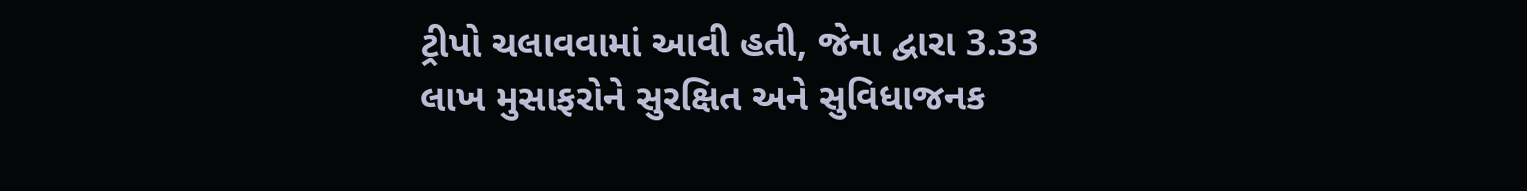ટ્રીપો ચલાવવામાં આવી હતી, જેના દ્વારા 3.33 લાખ મુસાફરોને સુરક્ષિત અને સુવિધાજનક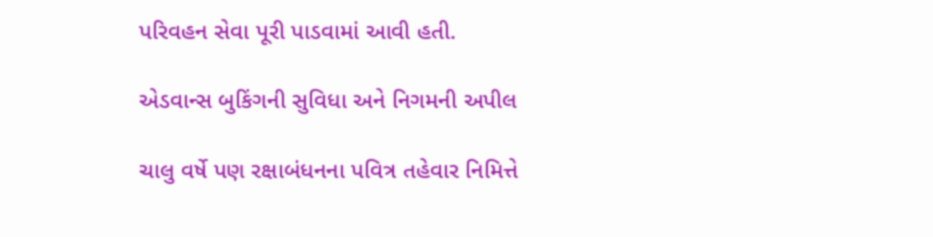પરિવહન સેવા પૂરી પાડવામાં આવી હતી.

એડવાન્સ બુકિંગની સુવિધા અને નિગમની અપીલ

ચાલુ વર્ષે પણ રક્ષાબંધનના પવિત્ર તહેવાર નિમિત્તે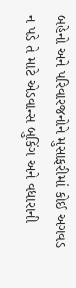બહેનો અને પરિવારજનોને મુસાફરીમાં કોઈ અગવડ ન પડે તે માટે એડવાન્સ બુકિંગ અને વધારાની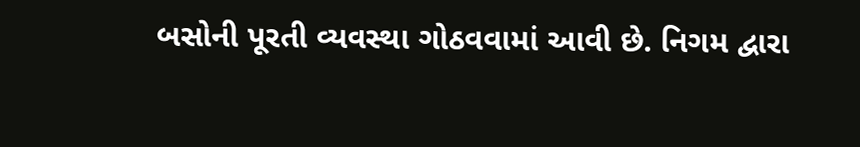બસોની પૂરતી વ્યવસ્થા ગોઠવવામાં આવી છે. નિગમ દ્વારા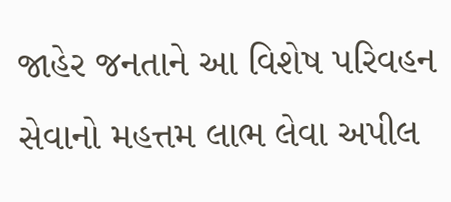જાહેર જનતાને આ વિશેષ પરિવહન સેવાનો મહત્તમ લાભ લેવા અપીલ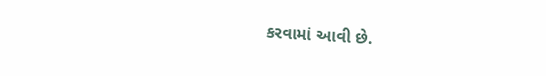કરવામાં આવી છે.